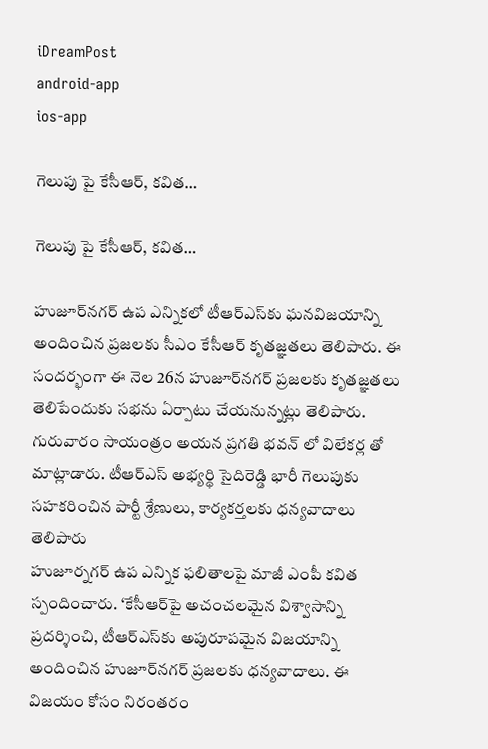iDreamPost
android-app
ios-app

గెలుపు పై కేసీఆర్, కవిత…

గెలుపు పై కేసీఆర్, కవిత…

హుజూర్‌నగర్‌ ఉప ఎన్నికలో టీఆర్‌ఎస్‌కు ఘనవిజయాన్ని అందించిన ప్రజలకు సీఎం కేసీఆర్‌ కృతజ్ఞతలు తెలిపారు. ఈ సందర్భంగా ఈ నెల 26న హుజూర్‌నగర్‌ ప్రజలకు కృతజ్ఞతలు తెలిపేందుకు సభను ఏర్పాటు చేయనున్నట్లు తెలిపారు. గురువారం సాయంత్రం అయన ప్రగతి భవన్ లో విలేకర్ల తో మాట్లాడారు. టీఆర్‌ఎస్‌ అభ్యర్థి సైదిరెడ్డి భారీ గెలుపుకు సహకరించిన పార్టీ శ్రేణులు, కార్యకర్తలకు ధన్యవాదాలు తెలిపారు
హుజూర్నగర్ ఉప ఎన్నిక ఫలితాలపై మాజీ ఎంపీ కవిత స్పందించారు. ‘కేసీఆర్‌పై అచంచలమైన విశ్వాసాన్ని ప్రదర్శించి, టీఆర్‌ఎస్‌కు అపురూపమైన విజయాన్ని అందించిన హుజూర్‌నగర్‌ ప్రజలకు ధన్యవాదాలు. ఈ విజయం కోసం నిరంతరం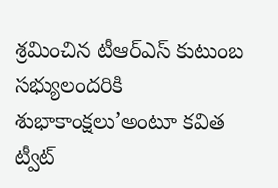శ్రమించిన టీఆర్‌ఎస్‌ కుటుంబ సభ్యులందరికి శుభాకాంక్షలు’అంటూ కవిత ట్వీట్‌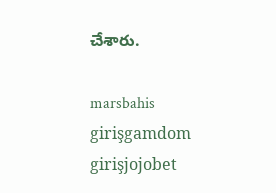చేశారు.

marsbahis girişgamdom girişjojobet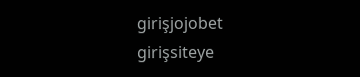girişjojobet girişsiteye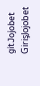gitJojobet GirişJojobet